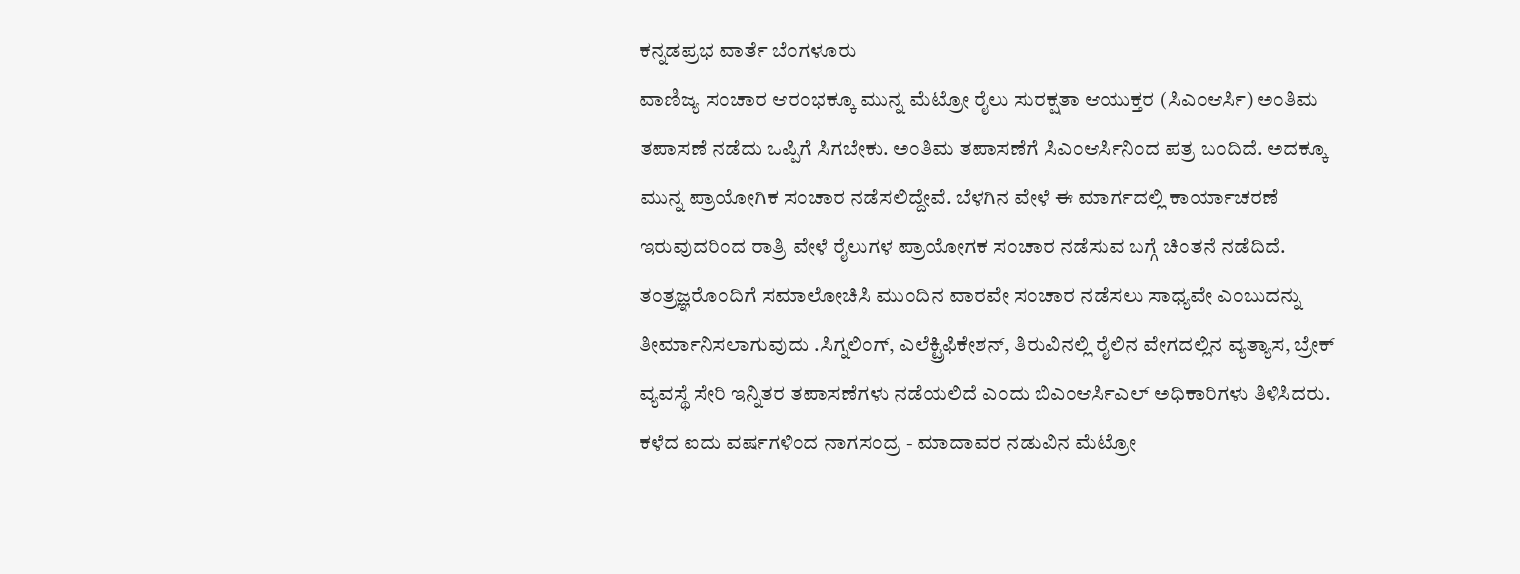ಕನ್ನಡಪ್ರಭ ವಾರ್ತೆ ಬೆಂಗಳೂರು
ವಾಣಿಜ್ಯ ಸಂಚಾರ ಆರಂಭಕ್ಕೂ ಮುನ್ನ ಮೆಟ್ರೋ ರೈಲು ಸುರಕ್ಷತಾ ಆಯುಕ್ತರ (ಸಿಎಂಆರ್ಸಿ) ಅಂತಿಮ ತಪಾಸಣೆ ನಡೆದು ಒಪ್ಪಿಗೆ ಸಿಗಬೇಕು. ಅಂತಿಮ ತಪಾಸಣೆಗೆ ಸಿಎಂಆರ್ಸಿನಿಂದ ಪತ್ರ ಬಂದಿದೆ. ಅದಕ್ಕೂ ಮುನ್ನ ಪ್ರಾಯೋಗಿಕ ಸಂಚಾರ ನಡೆಸಲಿದ್ದೇವೆ. ಬೆಳಗಿನ ವೇಳೆ ಈ ಮಾರ್ಗದಲ್ಲಿ ಕಾರ್ಯಾಚರಣೆ ಇರುವುದರಿಂದ ರಾತ್ರಿ ವೇಳೆ ರೈಲುಗಳ ಪ್ರಾಯೋಗಕ ಸಂಚಾರ ನಡೆಸುವ ಬಗ್ಗೆ ಚಿಂತನೆ ನಡೆದಿದೆ. ತಂತ್ರಜ್ಞರೊಂದಿಗೆ ಸಮಾಲೋಚಿಸಿ ಮುಂದಿನ ವಾರವೇ ಸಂಚಾರ ನಡೆಸಲು ಸಾಧ್ಯವೇ ಎಂಬುದನ್ನು ತೀರ್ಮಾನಿಸಲಾಗುವುದು .ಸಿಗ್ನಲಿಂಗ್, ಎಲೆಕ್ಟ್ರಿಫಿಕೇಶನ್, ತಿರುವಿನಲ್ಲಿ ರೈಲಿನ ವೇಗದಲ್ಲಿನ ವ್ಯತ್ಯಾಸ, ಬ್ರೇಕ್ ವ್ಯವಸ್ಥೆ ಸೇರಿ ಇನ್ನಿತರ ತಪಾಸಣೆಗಳು ನಡೆಯಲಿದೆ ಎಂದು ಬಿಎಂಆರ್ಸಿಎಲ್ ಅಧಿಕಾರಿಗಳು ತಿಳಿಸಿದರು.
ಕಳೆದ ಐದು ವರ್ಷಗಳಿಂದ ನಾಗಸಂದ್ರ - ಮಾದಾವರ ನಡುವಿನ ಮೆಟ್ರೋ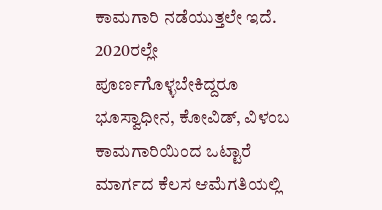ಕಾಮಗಾರಿ ನಡೆಯುತ್ತಲೇ ಇದೆ. 2020ರಲ್ಲೇ ಪೂರ್ಣಗೊಳ್ಳಬೇಕಿದ್ದರೂ ಭೂಸ್ವಾಧೀನ, ಕೋವಿಡ್, ವಿಳಂಬ ಕಾಮಗಾರಿಯಿಂದ ಒಟ್ಟಾರೆ ಮಾರ್ಗದ ಕೆಲಸ ಆಮೆಗತಿಯಲ್ಲಿ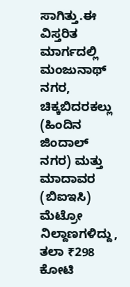ಸಾಗಿತ್ತು.ಈ ವಿಸ್ತರಿತ ಮಾರ್ಗದಲ್ಲಿ ಮಂಜುನಾಥ್ ನಗರ, ಚಿಕ್ಕಬಿದರಕಲ್ಲು (ಹಿಂದಿನ ಜಿಂದಾಲ್ ನಗರ) ಮತ್ತು ಮಾದಾವರ (ಬಿಐಇಸಿ) ಮೆಟ್ರೋ ನಿಲ್ದಾಣಗಳಿದ್ದು, ತಲಾ ₹298 ಕೋಟಿ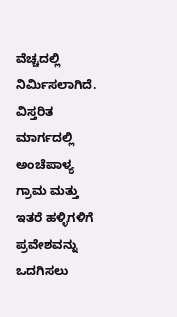ವೆಚ್ಚದಲ್ಲಿ ನಿರ್ಮಿಸಲಾಗಿದೆ. ವಿಸ್ತರಿತ ಮಾರ್ಗದಲ್ಲಿ ಅಂಚೆಪಾಳ್ಯ ಗ್ರಾಮ ಮತ್ತು ಇತರೆ ಹಳ್ಳಿಗಳಿಗೆ ಪ್ರವೇಶವನ್ನು ಒದಗಿಸಲು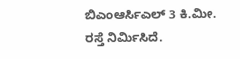ಬಿಎಂಆರ್ಸಿಎಲ್ 3 ಕಿ.ಮೀ. ರಸ್ತೆ ನಿರ್ಮಿಸಿದೆ.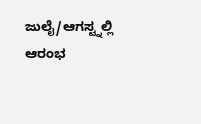ಜುಲೈ/ಆಗಸ್ಟ್ನಲ್ಲಿ ಆರಂಭ